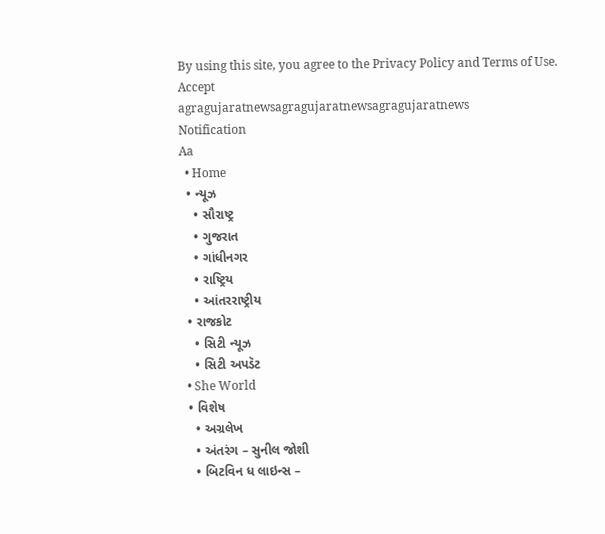By using this site, you agree to the Privacy Policy and Terms of Use.
Accept
agragujaratnewsagragujaratnewsagragujaratnews
Notification
Aa
  • Home
  • ન્યૂઝ
    • સૌરાષ્ટ્ર
    • ગુજરાત
    • ગાંધીનગર
    • રાષ્ટ્રિય
    • આંતરરાષ્ટ્રીય
  • રાજકોટ
    • સિટી ન્યૂઝ
    • સિટી અપડૅટ
  • She World
  • વિશેષ
    • અગ્રલેખ
    • અંતરંગ – સુનીલ જોશી
    • બિટવિન ધ લાઇન્સ –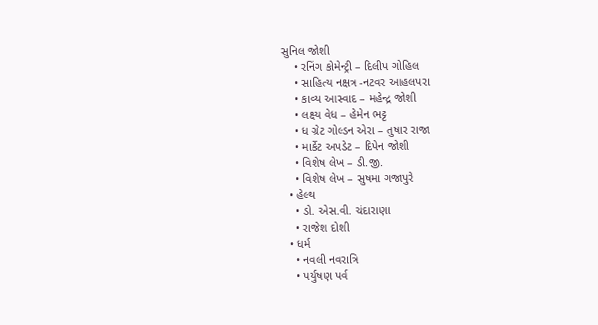સુનિલ જોશી
    • રનિંગ કોમેન્ટ્રી – દિલીપ ગોહિલ
    • સાહિત્ય નક્ષત્ર -નટવર આહલપરા
    • કાવ્ય આસ્વાદ – મહેન્દ્ર જોશી
    • લક્ષ્ય વેધ – હેમેન ભટ્ટ
    • ધ ગ્રેટ ગોલ્ડન એરા – તુષાર રાજા
    • માર્કેટ અપડેટ – દિપેન જોશી
    • વિશેષ લેખ – ડી.જી.
    • વિશેષ લેખ – સુષમા ગજાપુરે
  • હેલ્થ
    • ડો. એસ.વી. ચંદારાણા
    • રાજેશ દોશી
  • ધર્મ
    • નવલી નવરાત્રિ
    • પર્યુષણ પર્વ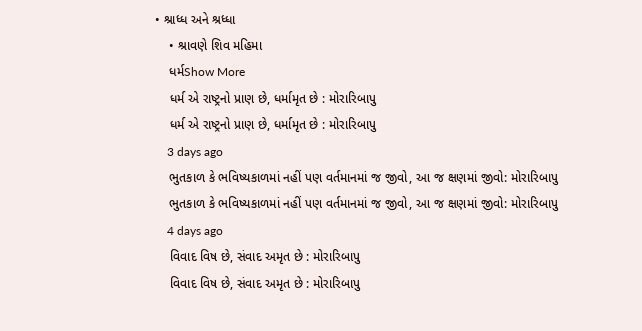• શ્રાધ્ધ અને શ્રધ્ધા
    • શ્રાવણે શિવ મહિમા
    ધર્મShow More
    ધર્મ એ રાષ્ટ્રનો પ્રાણ છે, ધર્મામૃત છે : મોરારિબાપુ
    ધર્મ એ રાષ્ટ્રનો પ્રાણ છે, ધર્મામૃત છે : મોરારિબાપુ
    3 days ago
    ભુતકાળ કે ભવિષ્યકાળમાં નહીં પણ વર્તમાનમાં જ જીવો, આ જ ક્ષણમાં જીવો: મોરારિબાપુ
    ભુતકાળ કે ભવિષ્યકાળમાં નહીં પણ વર્તમાનમાં જ જીવો, આ જ ક્ષણમાં જીવો: મોરારિબાપુ
    4 days ago
    વિવાદ વિષ છે, સંવાદ અમૃત છે : મોરારિબાપુ
    વિવાદ વિષ છે, સંવાદ અમૃત છે : મોરારિબાપુ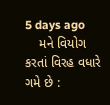5 days ago
    મને વિયોગ કરતાં વિરહ વધારે ગમે છે :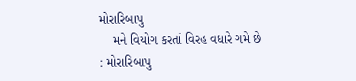મોરારિબાપુ
    મને વિયોગ કરતાં વિરહ વધારે ગમે છે : મોરારિબાપુ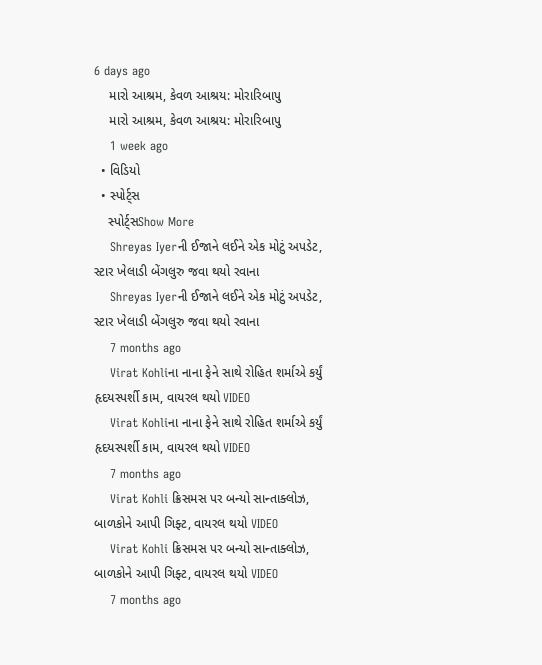6 days ago
    મારો આશ્રમ, કેવળ આશ્રય: મોરારિબાપુ
    મારો આશ્રમ, કેવળ આશ્રય: મોરારિબાપુ
    1 week ago
  • વિડિયો
  • સ્પોર્ટ્સ
    સ્પોર્ટ્સShow More
    Shreyas Iyerની ઈજાને લઈને એક મોટું અપડેટ, સ્ટાર ખેલાડી બેંગલુરુ જવા થયો રવાના
    Shreyas Iyerની ઈજાને લઈને એક મોટું અપડેટ, સ્ટાર ખેલાડી બેંગલુરુ જવા થયો રવાના
    7 months ago
    Virat Kohliના નાના ફેને સાથે રોહિત શર્માએ કર્યું હૃદયસ્પર્શી કામ, વાયરલ થયો VIDEO
    Virat Kohliના નાના ફેને સાથે રોહિત શર્માએ કર્યું હૃદયસ્પર્શી કામ, વાયરલ થયો VIDEO
    7 months ago
    Virat Kohli ક્રિસમસ પર બન્યો સાન્તાક્લોઝ, બાળકોને આપી ગિફ્ટ, વાયરલ થયો VIDEO
    Virat Kohli ક્રિસમસ પર બન્યો સાન્તાક્લોઝ, બાળકોને આપી ગિફ્ટ, વાયરલ થયો VIDEO
    7 months ago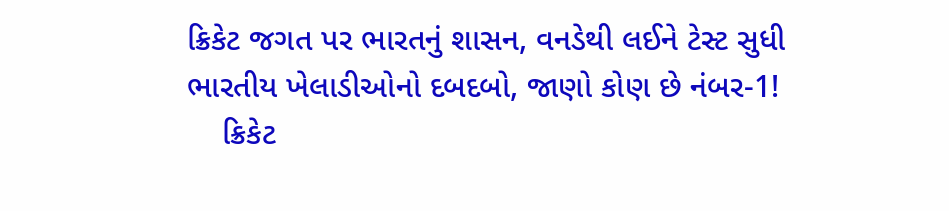ક્રિકેટ જગત પર ભારતનું શાસન, વનડેથી લઈને ટેસ્ટ સુધી ભારતીય ખેલાડીઓનો દબદબો, જાણો કોણ છે નંબર-1!
    ક્રિકેટ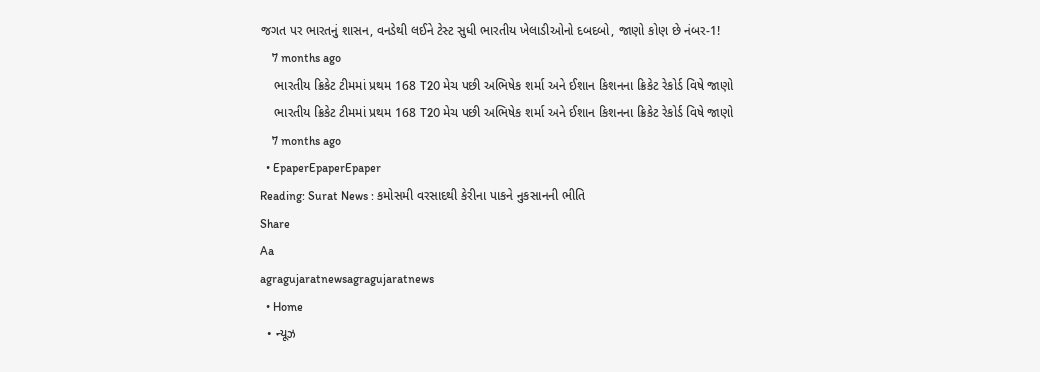જગત પર ભારતનું શાસન, વનડેથી લઈને ટેસ્ટ સુધી ભારતીય ખેલાડીઓનો દબદબો, જાણો કોણ છે નંબર-1!
    7 months ago
    ભારતીય ક્રિકેટ ટીમમાં પ્રથમ 168 T20 મેચ પછી અભિષેક શર્મા અને ઈશાન કિશનના ક્રિકેટ રેકોર્ડ વિષે જાણો
    ભારતીય ક્રિકેટ ટીમમાં પ્રથમ 168 T20 મેચ પછી અભિષેક શર્મા અને ઈશાન કિશનના ક્રિકેટ રેકોર્ડ વિષે જાણો
    7 months ago
  • EpaperEpaperEpaper
Reading: Surat News : કમોસમી વરસાદથી કેરીના પાકને નુકસાનની ભીતિ
Share
Aa
agragujaratnewsagragujaratnews
  • Home
  • ન્યૂઝ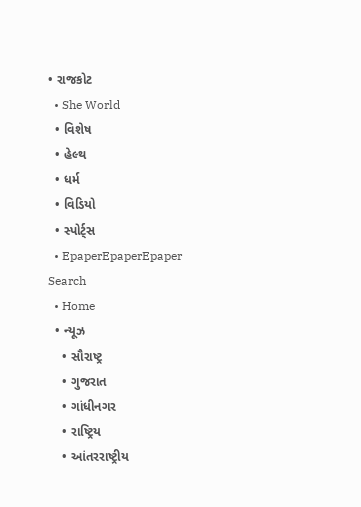• રાજકોટ
  • She World
  • વિશેષ
  • હેલ્થ
  • ધર્મ
  • વિડિયો
  • સ્પોર્ટ્સ
  • EpaperEpaperEpaper
Search
  • Home
  • ન્યૂઝ
    • સૌરાષ્ટ્ર
    • ગુજરાત
    • ગાંધીનગર
    • રાષ્ટ્રિય
    • આંતરરાષ્ટ્રીય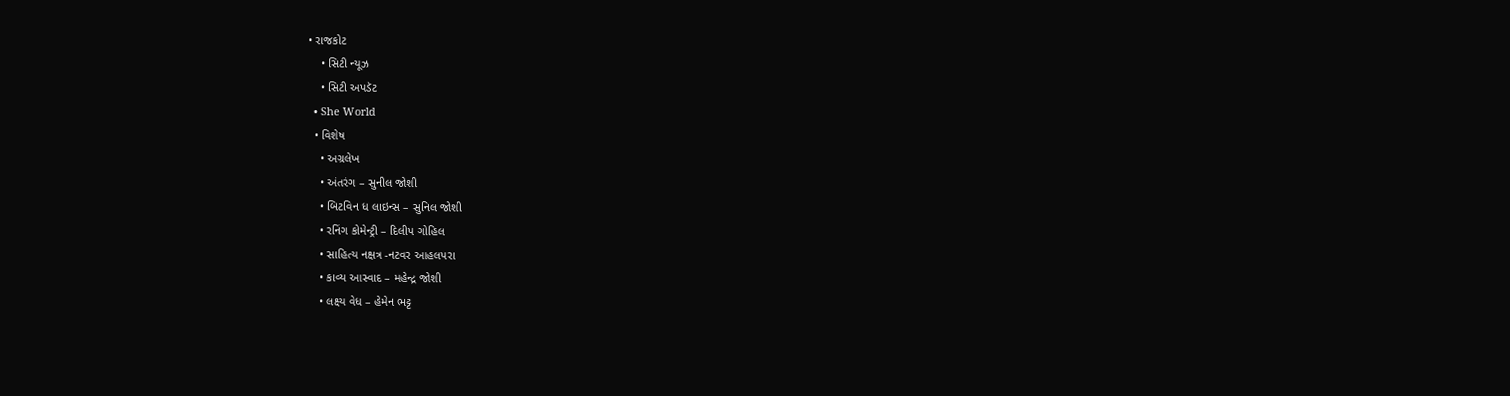• રાજકોટ
    • સિટી ન્યૂઝ
    • સિટી અપડૅટ
  • She World
  • વિશેષ
    • અગ્રલેખ
    • અંતરંગ – સુનીલ જોશી
    • બિટવિન ધ લાઇન્સ – સુનિલ જોશી
    • રનિંગ કોમેન્ટ્રી – દિલીપ ગોહિલ
    • સાહિત્ય નક્ષત્ર -નટવર આહલપરા
    • કાવ્ય આસ્વાદ – મહેન્દ્ર જોશી
    • લક્ષ્ય વેધ – હેમેન ભટ્ટ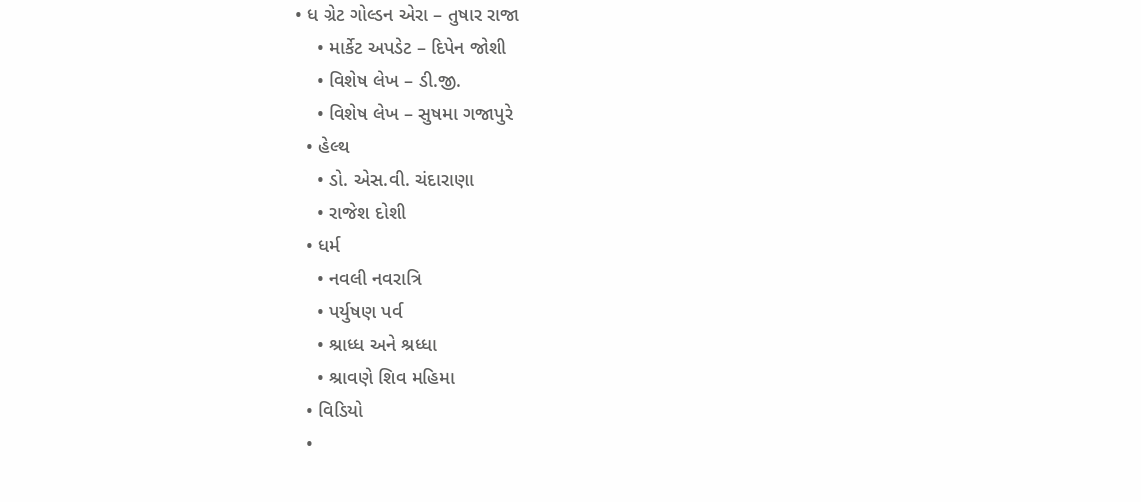• ધ ગ્રેટ ગોલ્ડન એરા – તુષાર રાજા
    • માર્કેટ અપડેટ – દિપેન જોશી
    • વિશેષ લેખ – ડી.જી.
    • વિશેષ લેખ – સુષમા ગજાપુરે
  • હેલ્થ
    • ડો. એસ.વી. ચંદારાણા
    • રાજેશ દોશી
  • ધર્મ
    • નવલી નવરાત્રિ
    • પર્યુષણ પર્વ
    • શ્રાધ્ધ અને શ્રધ્ધા
    • શ્રાવણે શિવ મહિમા
  • વિડિયો
  •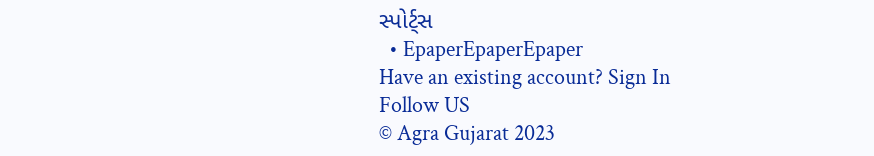સ્પોર્ટ્સ
  • EpaperEpaperEpaper
Have an existing account? Sign In
Follow US
© Agra Gujarat 2023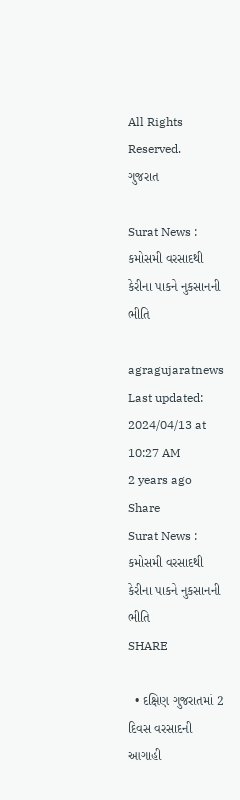All Rights Reserved.
ગુજરાત

Surat News : કમોસમી વરસાદથી કેરીના પાકને નુકસાનની ભીતિ

agragujaratnews
Last updated: 2024/04/13 at 10:27 AM
2 years ago
Share
Surat News : કમોસમી વરસાદથી કેરીના પાકને નુકસાનની ભીતિ
SHARE

  • દક્ષિણ ગુજરાતમાં 2 દિવસ વરસાદની આગાહી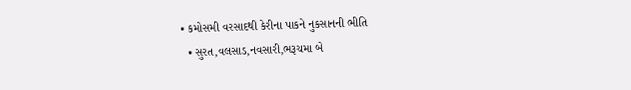• કમોસમી વરસાદથી કેરીના પાકને નુકસાનની ભીતિ
  • સુરત,વલસાડ,નવસારી,ભરૂચમા બે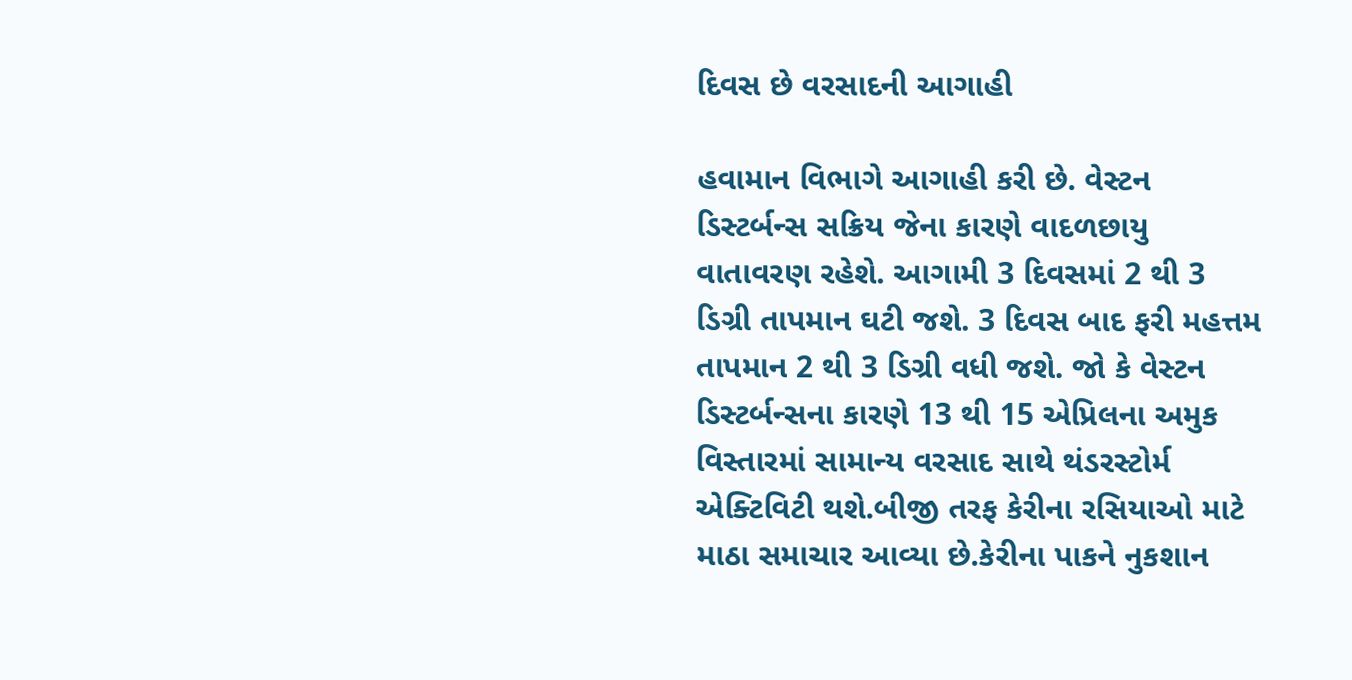દિવસ છે વરસાદની આગાહી

હવામાન વિભાગે આગાહી કરી છે. વેસ્ટન ડિસ્ટર્બન્સ સક્રિય જેના કારણે વાદળછાયુ વાતાવરણ રહેશે. આગામી 3 દિવસમાં 2 થી 3 ડિગ્રી તાપમાન ઘટી જશે. 3 દિવસ બાદ ફરી મહત્તમ તાપમાન 2 થી 3 ડિગ્રી વધી જશે. જો કે વેસ્ટન ડિસ્ટર્બન્સના કારણે 13 થી 15 એપ્રિલના અમુક વિસ્તારમાં સામાન્ય વરસાદ સાથે થંડરસ્ટોર્મ એક્ટિવિટી થશે.બીજી તરફ કેરીના રસિયાઓ માટે માઠા સમાચાર આવ્યા છે.કેરીના પાકને નુકશાન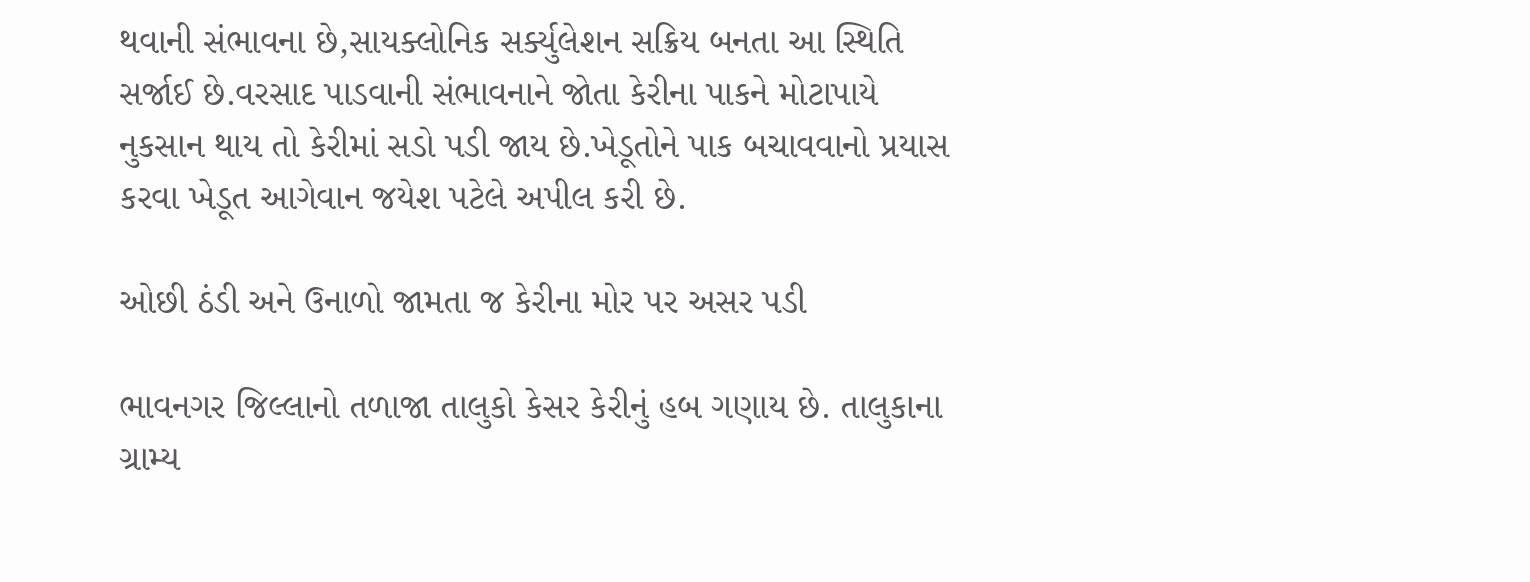થવાની સંભાવના છે,સાયક્લોનિક સર્ક્યુલેશન સક્રિય બનતા આ સ્થિતિ સર્જાઈ છે.વરસાદ પાડવાની સંભાવનાને જોતા કેરીના પાકને મોટાપાયે નુકસાન થાય તો કેરીમાં સડો પડી જાય છે.ખેડૂતોને પાક બચાવવાનો પ્રયાસ કરવા ખેડૂત આગેવાન જયેશ પટેલે અપીલ કરી છે.

ઓછી ઠંડી અને ઉનાળો જામતા જ કેરીના મોર પર અસર પડી

ભાવનગર જિલ્લાનો તળાજા તાલુકો કેસર કેરીનું હબ ગણાય છે. તાલુકાના ગ્રામ્ય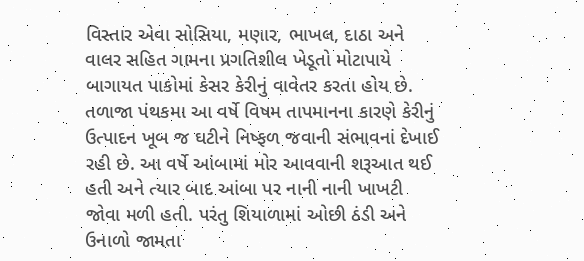વિસ્તાર એવા સોસિયા, મણાર, ભાખલ, દાઠા અને વાલર સહિત ગામના પ્રગતિશીલ ખેડૂતો મોટાપાયે બાગાયત પાકોમાં કેસર કેરીનું વાવેતર કરતા હોય છે. તળાજા પંથકમા આ વર્ષે વિષમ તાપમાનના કારણે કેરીનું ઉત્પાદન ખૂબ જ ઘટીને નિષ્ફળ જવાની સંભાવનાં દેખાઈ રહી છે. આ વર્ષે આંબામાં મોર આવવાની શરૂઆત થઈ હતી અને ત્યાર બાદ આંબા પર નાની નાની ખાખટી જોવા મળી હતી. પરંતુ શિયાળામાં ઓછી ઠંડી અને ઉનાળો જામતા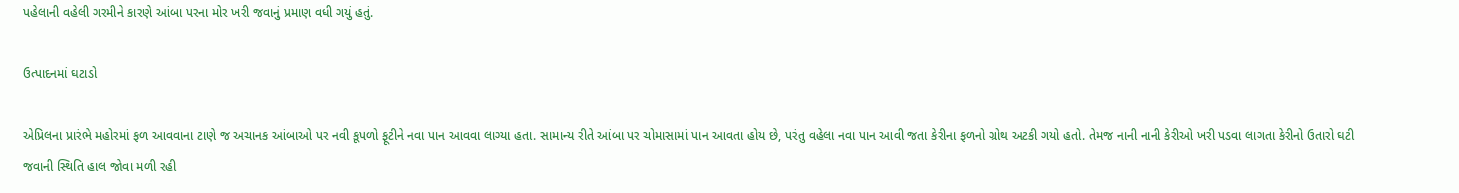પહેલાની વહેલી ગરમીને કારણે આંબા પરના મોર ખરી જવાનું પ્રમાણ વધી ગયું હતું.

ઉત્પાદનમાં ઘટાડો

એપ્રિલના પ્રારંભે મહોરમાં ફળ આવવાના ટાણે જ અચાનક આંબાઓ પર નવી કૂપળો ફૂટીને નવા પાન આવવા લાગ્યા હતા. સામાન્ય રીતે આંબા પર ચોમાસામાં પાન આવતા હોય છે, પરંતુ વહેલા નવા પાન આવી જતા કેરીના ફળનો ગ્રોથ અટકી ગયો હતો. તેમજ નાની નાની કેરીઓ ખરી પડવા લાગતા કેરીનો ઉતારો ઘટી જવાની સ્થિતિ હાલ જોવા મળી રહી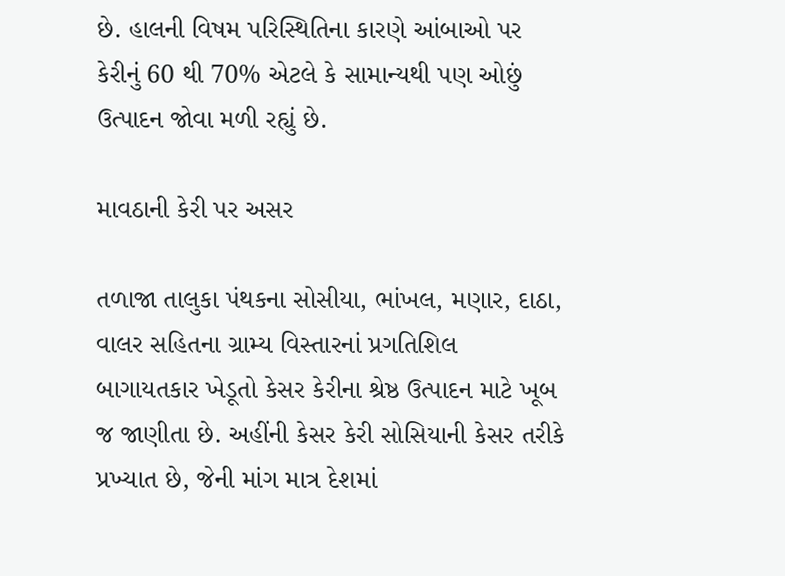છે. હાલની વિષમ પરિસ્થિતિના કારણે આંબાઓ પર કેરીનું 60 થી 70% એટલે કે સામાન્યથી પણ ઓછું ઉત્પાદન જોવા મળી રહ્યું છે.

માવઠાની કેરી પર અસર

તળાજા તાલુકા પંથકના સોસીયા, ભાંખલ, મણાર, દાઠા, વાલર સહિતના ગ્રામ્ય વિસ્તારનાં પ્રગતિશિલ બાગાયતકાર ખેડૂતો કેસર કેરીના શ્રેષ્ઠ ઉત્પાદન માટે ખૂબ જ જાણીતા છે. અહીંની કેસર કેરી સોસિયાની કેસર તરીકે પ્રખ્યાત છે, જેની માંગ માત્ર દેશમાં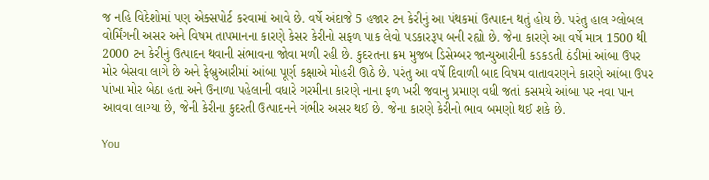જ નહિ વિદેશોમાં પણ એક્સપોર્ટ કરવામાં આવે છે. વર્ષે અંદાજે 5 હજાર ટન કેરીનું આ પંથકમાં ઉત્પાદન થતું હોય છે. પરંતુ હાલ ગ્લોબલ વોર્મિંગની અસર અને વિષમ તાપમાનના કારણે કેસર કેરીનો સફળ પાક લેવો પડકારરૂપ બની રહ્યો છે. જેના કારણે આ વર્ષે માત્ર 1500 થી 2000 ટન કેરીનું ઉત્પાદન થવાની સંભાવના જોવા મળી રહી છે. કુદરતના ક્રમ મુજબ ડિસેમ્બર જાન્યુઆરીની કડકડતી ઠંડીમાં આંબા ઉપર મોર બેસવા લાગે છે અને ફેબ્રુઆરીમાં આંબા પૂર્ણ કક્ષાએ મોહરી ઊઠે છે. પરંતુ આ વર્ષે દિવાળી બાદ વિષમ વાતાવરણને કારણે આંબા ઉપર પાંખા મોર બેઠા હતા અને ઉનાળા પહેલાની વધારે ગરમીના કારણે નાના ફળ ખરી જવાનુ પ્રમાણ વધી જતાં કસમયે આંબા પર નવા પાન આવવા લાગ્યા છે, જેની કેરીના કુદરતી ઉત્પાદનને ગંભીર અસર થઈ છે. જેના કારણે કેરીનો ભાવ બમણો થઈ શકે છે.

You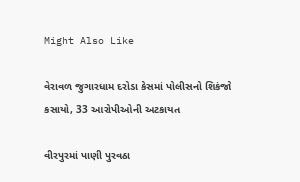Might Also Like

વેરાવળ જુગારધામ દરોડા કેસમાં પોલીસનો શિકંજો કસાયો, 33 આરોપીઓની અટકાયત

વીરપુરમાં પાણી પુરવઠા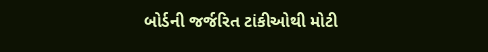બોર્ડની જર્જરિત ટાંકીઓથી મોટી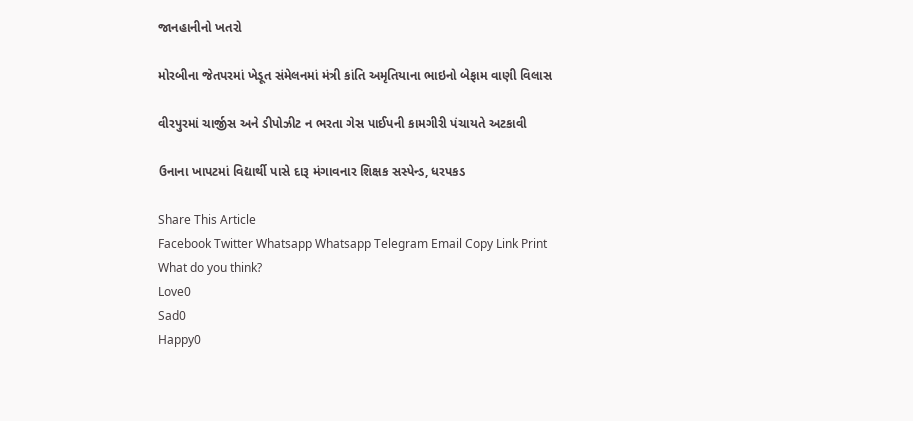જાનહાનીનો ખતરો

મોરબીના જેતપરમાં ખેડૂત સંમેલનમાં મંત્રી કાંતિ અમૃતિયાના ભાઇનો બેફામ વાણી વિલાસ

વીરપુરમાં ચાર્જીસ અને ડીપોઝીટ ન ભરતા ગેસ પાઈપની કામગીરી પંચાયતે અટકાવી

ઉનાના ખાપટમાં વિદ્યાર્થી પાસે દારૂ મંગાવનાર શિક્ષક સસ્પેન્ડ, ધરપકડ

Share This Article
Facebook Twitter Whatsapp Whatsapp Telegram Email Copy Link Print
What do you think?
Love0
Sad0
Happy0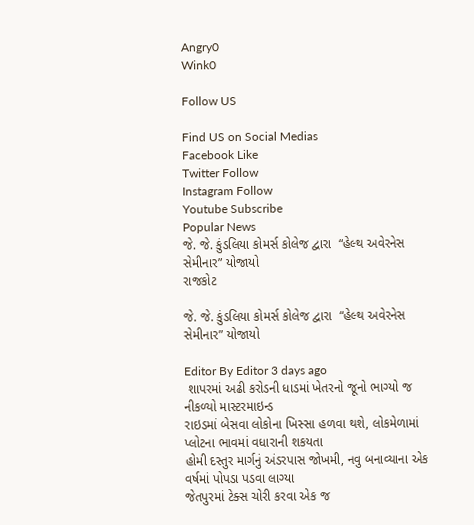Angry0
Wink0

Follow US

Find US on Social Medias
Facebook Like
Twitter Follow
Instagram Follow
Youtube Subscribe
Popular News
જે. જે. કુંડલિયા કોમર્સ કોલેજ દ્વારા  “હેલ્થ અવેરનેસ સેમીનાર” યોજાયો
રાજકોટ

જે. જે. કુંડલિયા કોમર્સ કોલેજ દ્વારા  “હેલ્થ અવેરનેસ સેમીનાર” યોજાયો

Editor By Editor 3 days ago
 શાપરમાં અઢી કરોડની ધાડમાં ખેતરનો જૂનો ભાગ્યો જ નીકળ્યો માસ્ટરમાઇન્ડ
રાઇડમાં બેસવા લોકોના ખિસ્સા હળવા થશે, લોકમેળામાં પ્લોટના ભાવમાં વધારાની શકયતા
હોમી દસ્તુર માર્ગનું અંડરપાસ જોખમી, નવુ બનાવ્યાના એક વર્ષમાં પોપડા પડવા લાગ્યા
જેતપુરમાં ટેક્સ ચોરી કરવા એક જ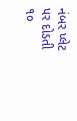નંબર પ્લેટ પર દોડતી ૧૦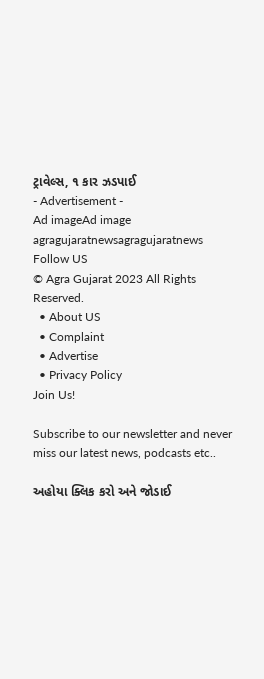ટ્રાવેલ્સ, ૧ કાર ઝડપાઈ
- Advertisement -
Ad imageAd image
agragujaratnewsagragujaratnews
Follow US
© Agra Gujarat 2023 All Rights Reserved.
  • About US
  • Complaint
  • Advertise
  • Privacy Policy
Join Us!

Subscribe to our newsletter and never miss our latest news, podcasts etc..

અહોયા ક્લિક કરો અને જોડાઈ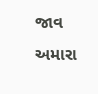જાવ અમારા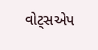વોટ્સએપ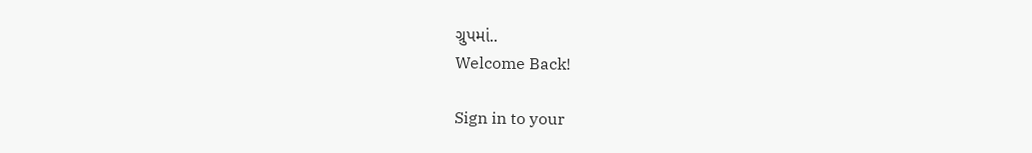ગ્રુપમાં..
Welcome Back!

Sign in to your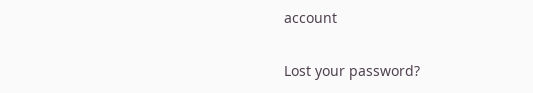account

Lost your password?